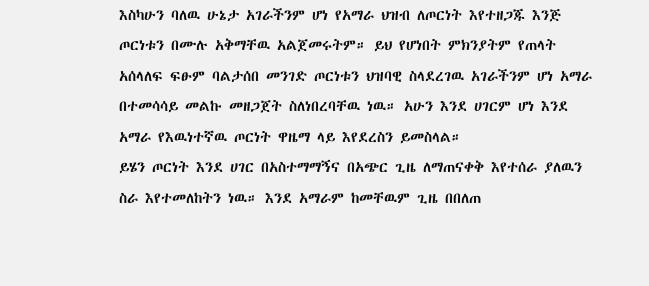እስካሁን ባለዉ ሁኔታ አገራችንም ሆነ የአማራ ህዝብ ለጦርነት እየተዘጋጁ እንጅ ጦርነቱን በሙሉ አቅማቸዉ አልጀመሩትም። ይህ የሆነበት ምክንያትም የጠላት አሰላለፍ ፍፁም ባልታሰበ መንገድ ጦርነቱን ህዝባዊ ስላደረገዉ አገራችንም ሆነ አማራ በተመሳሳይ መልኩ መዘጋጀት ስለነበረባቸዉ ነዉ። አሁን እንደ ሀገርም ሆነ እንደ አማራ የእዉነተኛዉ ጦርነት ዋዜማ ላይ እየደረስን ይመስላል።
ይሄን ጦርነት እንደ ሀገር በአስተማማኝና በአጭር ጊዜ ለማጠናቀቅ እየተሰራ ያለዉን ስራ እየተመለከትን ነዉ። እንደ አማራም ከመቸዉም ጊዜ በበለጠ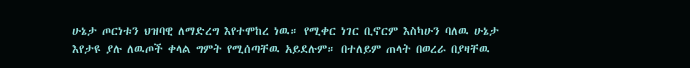ሁኔታ ጦርነቱን ህዝባዊ ለማድረግ እየተሞከረ ነዉ። የሚቀር ነገር ቢኖርም እስካሁን ባለዉ ሁኔታ እየታዩ ያሉ ለዉጦች ቀላል ግምት የሚሰጣቸዉ አይደሉም። በተለይም ጠላት በወረራ በያዛቸዉ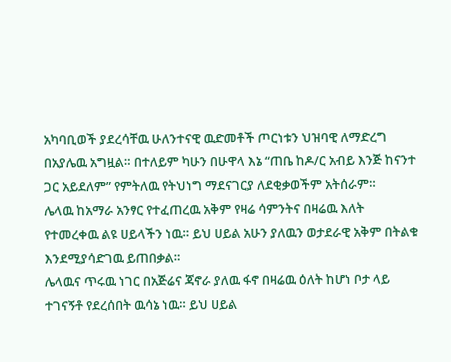አካባቢወች ያደረሳቸዉ ሁለንተናዊ ዉድመቶች ጦርነቱን ህዝባዊ ለማድረግ በአያሌዉ አግዟል። በተለይም ካሁን በሁዋላ እኔ “ጠቤ ከዶ/ር አብይ እንጅ ከናንተ ጋር አይደለም” የምትለዉ የትህነግ ማደናገርያ ለደቂቃወችም አትሰራም።
ሌላዉ ከአማራ አንፃር የተፈጠረዉ አቅም የዛሬ ሳምንትና በዛሬዉ እለት የተመረቀዉ ልዩ ሀይላችን ነዉ። ይህ ሀይል አሁን ያለዉን ወታደራዊ አቅም በትልቁ እንደሚያሳድገዉ ይጠበቃል።
ሌላዉና ጥሩዉ ነገር በአጅሬና ጃኖራ ያለዉ ፋኖ በዛሬዉ ዕለት ከሆነ ቦታ ላይ ተገናኝቶ የደረሰበት ዉሳኔ ነዉ። ይህ ሀይል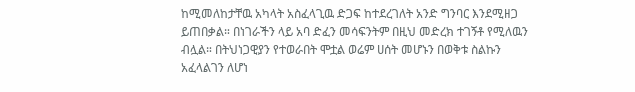ከሚመለከታቸዉ አካላት አስፈላጊዉ ድጋፍ ከተደረገለት አንድ ግንባር እንደሚዘጋ ይጠበቃል። በነገራችን ላይ አባ ድፈን መሳፍንትም በዚህ መድረክ ተገኝቶ የሚለዉን ብሏል። በትህነጋዊያን የተወራበት ሞቷል ወሬም ሀሰት መሆኑን በወቅቱ ስልኩን አፈላልገን ለሆነ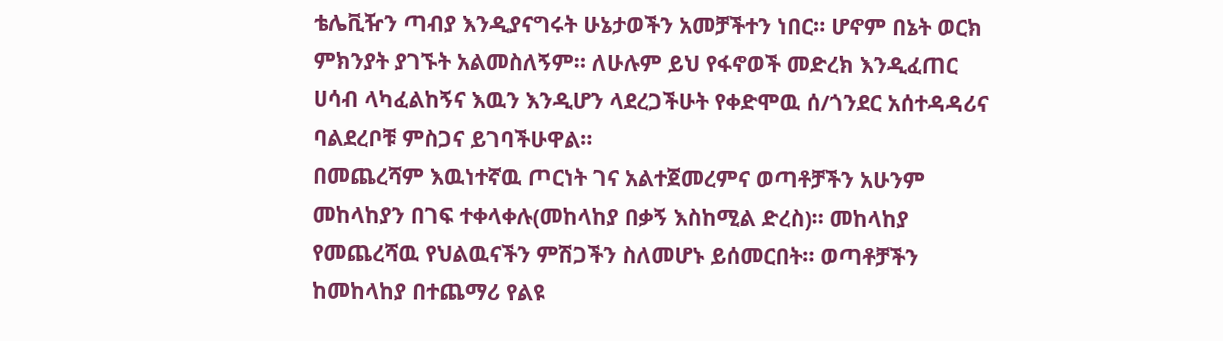ቴሌቪዥን ጣብያ እንዲያናግሩት ሁኔታወችን አመቻችተን ነበር። ሆኖም በኔት ወርክ ምክንያት ያገኙት አልመስለኝም። ለሁሉም ይህ የፋኖወች መድረክ እንዲፈጠር ሀሳብ ላካፈልከኝና እዉን እንዲሆን ላደረጋችሁት የቀድሞዉ ሰ/ጎንደር አሰተዳዳሪና ባልደረቦቹ ምስጋና ይገባችሁዋል።
በመጨረሻም እዉነተኛዉ ጦርነት ገና አልተጀመረምና ወጣቶቻችን አሁንም መከላከያን በገፍ ተቀላቀሉ(መከላከያ በቃኝ እስከሚል ድረስ)። መከላከያ የመጨረሻዉ የህልዉናችን ምሽጋችን ስለመሆኑ ይሰመርበት። ወጣቶቻችን ከመከላከያ በተጨማሪ የልዩ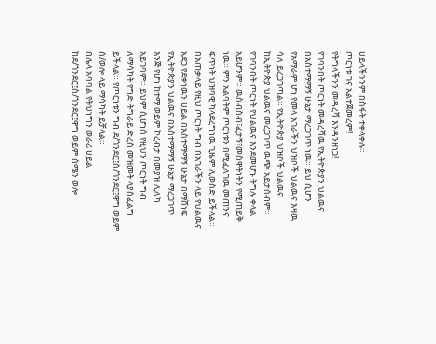ሀይላችንንም በስፋት ተቀላቀሉ።
ጦርነቱ ገና አልተጀመረም!
የትግላችንን መዳረሻ እንዳንዘነጋ!
የገባንበት ጦርነት መዳረሻዉ የኢትዮጵያን ህልዉና በአስተማማኝ ሁኔታ ማረጋገጥ ነዉ። ይህ ሲሆን የአማራም ሆነ የመላ አገራችን ህዝቦች ህልዉና እዛዉ ሳለ ይረጋገጣል። የኢትዮጵያ ህዝቦች ህልዉና ከኢትዮጵያ ህልዉና መረጋገጥ ዉጭ አይታሰብም።
የገባንበት ጦርነት የህልዉና እንደመሆኑ ትግሉ ቀላል አይሆንም። ዉስብስብ፣ፈታኝ፣መስዋትነትን የሚጠይቅ ነዉ። ምን አልባትም ጦርነቱን በሚፈለገዉ መጠንና ፍጥነት ህዝባዊ ካላደረግነዉ ጊዜም ሊወስድ ይችላል።
በአጠቃላይ የዚህ ጦርነት ግብ በአገራችን ላይ የህልዉና አደጋ የደቀነዉን ሀይል በአስተማማኝ ሁኔታ በማሸነፍ የኢትዮጵያን ህልዉና በአስተማማኝ ሁኔታ ማረጋገጥ እንጅ የሆነ ከተማ ወይም ኮረብታ በመያዝ ሊለካ አይገባም። ይህም ሲሆነሰ የዚህን ጦርነት ግብ ለማሳካት የግድ ትግራይ ድረስ መዝመት ላያስፈልግ ይችላል። የጦርነቱን ግብ ደ/ጎንደር፤ሰ/ጎንደር፤ዋግ ወይም ሰ/ወሎ ላይ ማሳካት ይቻላል።
በሌላ አባባል የትህነግን ወራሪ ሀይል ከደ/ጎንደር፤ስ/ጎንደር፤ዋግ ወይም ሰሜን ወሎ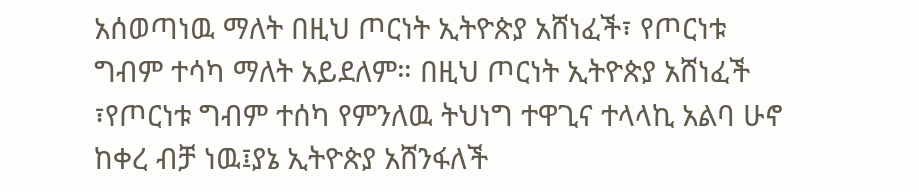አሰወጣነዉ ማለት በዚህ ጦርነት ኢትዮጵያ አሸነፈች፣ የጦርነቱ ግብም ተሳካ ማለት አይደለም። በዚህ ጦርነት ኢትዮጵያ አሸነፈች ፣የጦርነቱ ግብም ተሰካ የምንለዉ ትህነግ ተዋጊና ተላላኪ አልባ ሁኖ ከቀረ ብቻ ነዉ፤ያኔ ኢትዮጵያ አሸንፋለች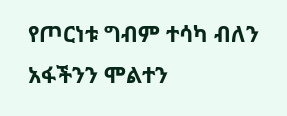የጦርነቱ ግብም ተሳካ ብለን አፋችንን ሞልተን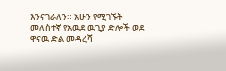እንናገራለን። አሁን የሚገኙት መለስተኛ የአዉደ ዉጊያ ድሎች ወደ ዋናዉ ድል መዳረሻ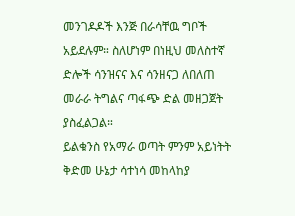መንገዶዶች እንጅ በራሳቸዉ ግቦች አይደሉም። ስለሆነም በነዚህ መለስተኛ ድሎች ሳንዝናና እና ሳንዘናጋ ለበለጠ መራራ ትግልና ጣፋጭ ድል መዘጋጀት ያስፈልጋል።
ይልቁንስ የአማራ ወጣት ምንም አይነትት ቅድመ ሁኔታ ሳተነሳ መከላከያ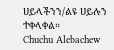ሀይላችንን/ልዩ ሀይሉን ተቀላቀል።
Chuchu Alebachew